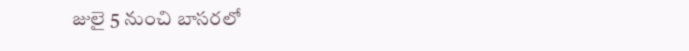జులై 5 నుంచి బాసరలో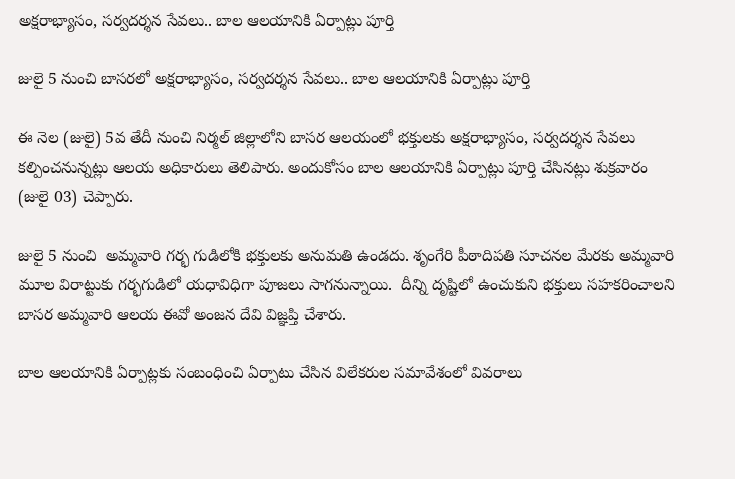అక్షరాభ్యాసం, సర్వదర్శన సేవలు.. బాల ఆలయానికి ఏర్పాట్లు పూర్తి

జులై 5 నుంచి బాసరలో అక్షరాభ్యాసం, సర్వదర్శన సేవలు.. బాల ఆలయానికి ఏర్పాట్లు పూర్తి

ఈ నెల (జులై) 5వ తేదీ నుంచి నిర్మల్ జిల్లాలోని బాసర ఆలయంలో భక్తులకు అక్షరాభ్యాసం, సర్వదర్శన సేవలు కల్పించనున్నట్లు ఆలయ అధికారులు తెలిపారు. అందుకోసం బాల ఆలయానికి ఏర్పాట్లు పూర్తి చేసినట్లు శుక్రవారం (జులై 03) చెప్పారు.

జులై 5 నుంచి  అమ్మవారి గర్భ గుడిలోకి భక్తులకు అనుమతి ఉండదు. శృంగేరి పీఠాదిపతి సూచనల మేరకు అమ్మవారి మూల విరాట్టుకు గర్భగుడిలో యధావిధిగా పూజలు సాగనున్నాయి.  దీన్ని దృష్టిలో ఉంచుకుని భక్తులు సహకరించాలని బాసర అమ్మవారి ఆలయ ఈవో అంజన దేవి విజ్ఞప్తి చేశారు.

బాల ఆలయానికి ఏర్పాట్లకు సంబంధించి ఏర్పాటు చేసిన విలేకరుల సమావేశంలో వివరాలు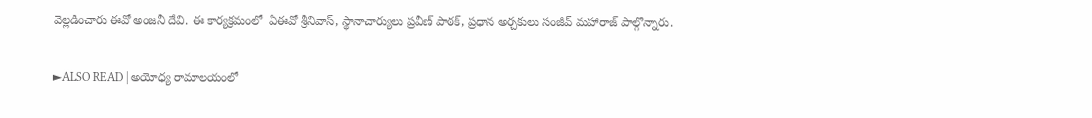వెల్లడించారు ఈవో అంజనీ దేవి. ఈ కార్యక్రమంలో  ఏఈవో శ్రీనివాస్, స్థానాచార్యులు ప్రవీణ్ పాఠక్, ప్రధాన అర్చకులు సంజీవ్ మహారాజ్ పాల్గొన్నారు.

►ALSO READ | అయోధ్య రామాలయంలో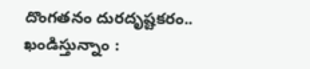దొంగతనం దురదృష్టకరం.. ఖండిస్తున్నాం :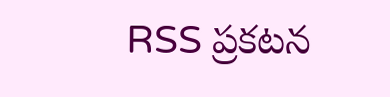RSS ప్రకటన